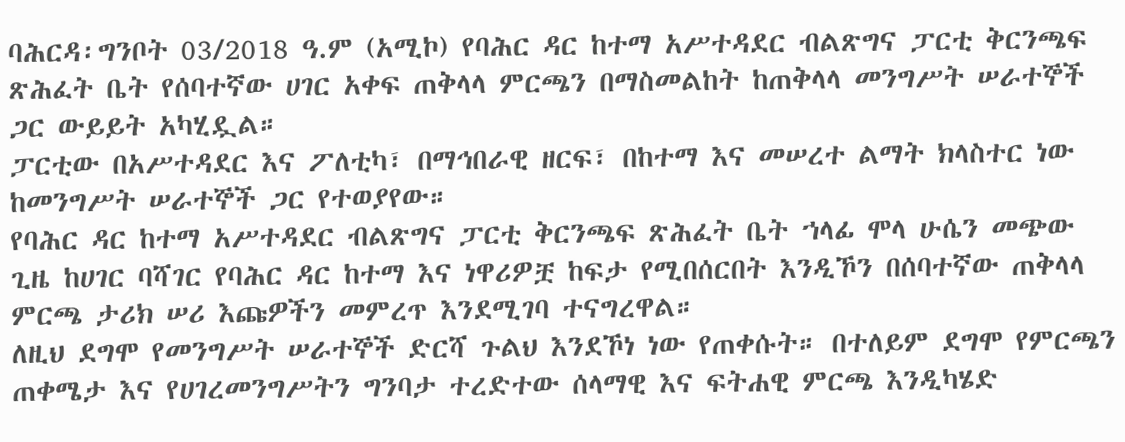ባሕርዳ፡ግንቦት 03/2018 ዓ.ም (አሚኮ) የባሕር ዳር ከተማ አሥተዳደር ብልጽግና ፓርቲ ቅርንጫፍ ጽሕፈት ቤት የሰባተኛው ሀገር አቀፍ ጠቅላላ ምርጫን በማስመልከት ከጠቅላላ መንግሥት ሠራተኞች ጋር ውይይት አካሂዷል።
ፓርቲው በአሥተዳደር እና ፖለቲካ፣ በማኅበራዊ ዘርፍ፣ በከተማ እና መሠረተ ልማት ክላስተር ነው ከመንግሥት ሠራተኞች ጋር የተወያየው።
የባሕር ዳር ከተማ አሥተዳደር ብልጽግና ፓርቲ ቅርንጫፍ ጽሕፈት ቤት ኀላፊ ሞላ ሁሴን መጭው ጊዜ ከሀገር ባሻገር የባሕር ዳር ከተማ እና ነዋሪዎቿ ከፍታ የሚበሰርበት እንዲኾን በሰባተኛው ጠቅላላ ምርጫ ታሪክ ሠሪ እጩዎችን መምረጥ እንደሚገባ ተናግረዋል።
ለዚህ ደግሞ የመንግሥት ሠራተኞች ድርሻ ጉልህ እንደኾነ ነው የጠቀሱት። በተለይም ደግሞ የምርጫን ጠቀሜታ እና የሀገረመንግሥትን ግንባታ ተረድተው ሰላማዊ እና ፍትሐዊ ምርጫ እንዲካሄድ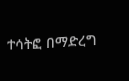ተሳትፎ በማድረግ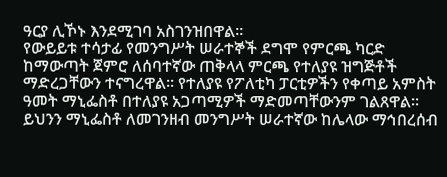ዓርያ ሊኾኑ እንደሚገባ አስገንዝበዋል።
የውይይቱ ተሳታፊ የመንግሥት ሠራተኞች ደግሞ የምርጫ ካርድ ከማውጣት ጀምሮ ለሰባተኛው ጠቅላላ ምርጫ የተለያዩ ዝግጅቶች ማድረጋቸውን ተናግረዋል። የተለያዩ የፖለቲካ ፓርቲዎችን የቀጣይ አምስት ዓመት ማኒፌስቶ በተለያዩ አጋጣሚዎች ማድመጣቸውንም ገልጸዋል።
ይህንን ማኒፌስቶ ለመገንዘብ መንግሥት ሠራተኛው ከሌላው ማኅበረሰብ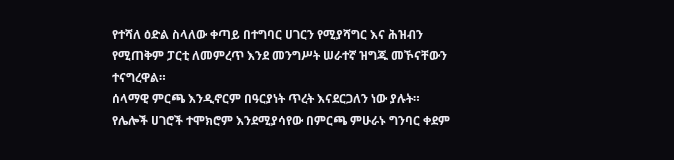የተሻለ ዕድል ስላለው ቀጣይ በተግባር ሀገርን የሚያሻግር እና ሕዝብን የሚጠቅም ፓርቲ ለመምረጥ እንደ መንግሥት ሠራተኛ ዝግጁ መኾናቸውን ተናግረዋል።
ሰላማዊ ምርጫ እንዲኖርም በዓርያነት ጥረት እናደርጋለን ነው ያሉት። የሌሎች ሀገሮች ተሞክሮም እንደሚያሳየው በምርጫ ምሁራኑ ግንባር ቀደም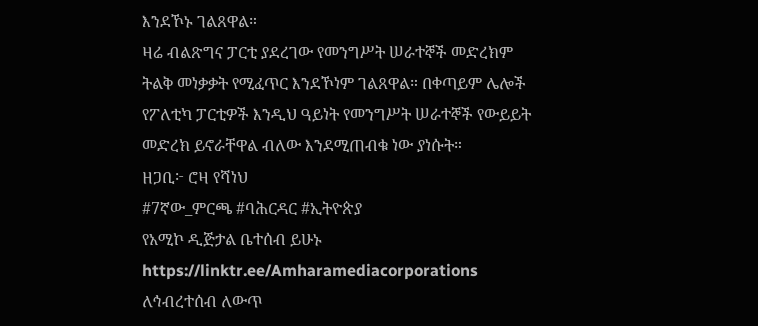እንደኾኑ ገልጸዋል።
ዛሬ ብልጽግና ፓርቲ ያደረገው የመንግሥት ሠራተኞች መድረክም ትልቅ መነቃቃት የሚፈጥር እንደኾነም ገልጸዋል። በቀጣይም ሌሎች የፖለቲካ ፓርቲዎች እንዲህ ዓይነት የመንግሥት ሠራተኞች የውይይት መድረክ ይኖራቸዋል ብለው እንደሚጠብቁ ነው ያነሱት።
ዘጋቢ፦ ሮዛ የሻነህ
#7ኛው_ምርጫ #ባሕርዳር #ኢትዮጵያ
የአሚኮ ዲጅታል ቤተሰብ ይሁኑ
https://linktr.ee/Amharamediacorporations
ለኅብረተሰብ ለውጥ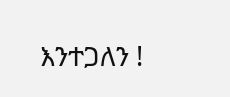እንተጋለን !